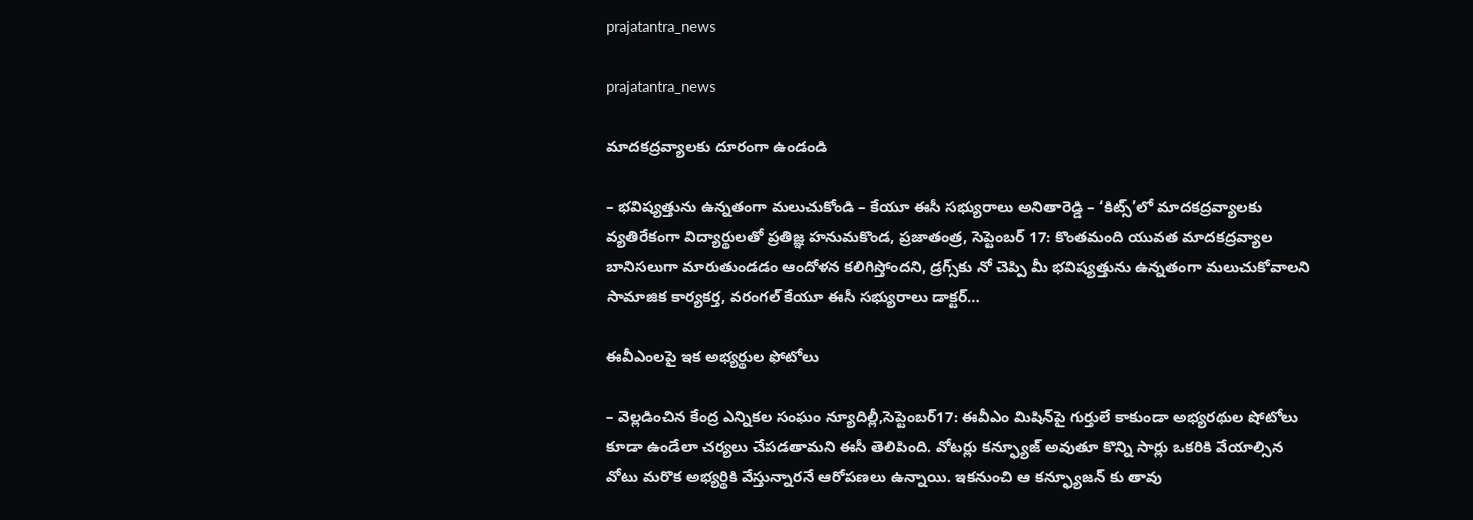prajatantra_news

prajatantra_news

మాదకద్రవ్యాలకు దూరంగా ఉండండి

– భవిష్యత్తును ఉన్నతంగా మలుచుకోండి – కేయూ ఈసీ సభ్యురాలు అనితారెడ్డి – ‘కిట్స్‌’లో మాదకద్రవ్యాలకు వ్యతిరేకంగా విద్యార్థులతో ప్రతిజ్ఞ హనుమకొండ, ప్రజాతంత్ర, సెప్టెంబర్‌ 17: కొంతమంది యువత మాదకద్రవ్యాల బానిసలుగా మారుతుండడం ఆందోళన కలిగిస్తోందని, డ్రగ్స్‌కు నో చెప్పి మీ భవిష్యత్తును ఉన్నతంగా మలుచుకోవాలని సామాజిక కార్యకర్త, వరంగల్‌ కేయూ ఈసీ సభ్యురాలు డాక్టర్‌…

ఈవీఎంలపై ఇక అభ్యర్థుల ఫోటోలు

– వెల్లడించిన కేంద్ర ఎన్నికల సంఘం న్యూదిల్లీ,సెప్టెంబర్‌17: ఈవీఎం మిషిన్‌పై గుర్తులే కాకుండా అభ్యరథుల షోటోలు కూడా ఉండేలా చర్యలు చేపడతామని ఈసీ తెలిపింది. వోటర్లు కన్ఫ్యూజ్‌ అవుతూ కొన్ని సార్లు ఒకరికి వేయాల్సిన వోటు మరొక అభ్యర్థికి వేస్తున్నారనే ఆరోపణలు ఉన్నాయి. ఇకనుంచి ఆ కన్ఫ్యూజన్‌ ‌కు తావు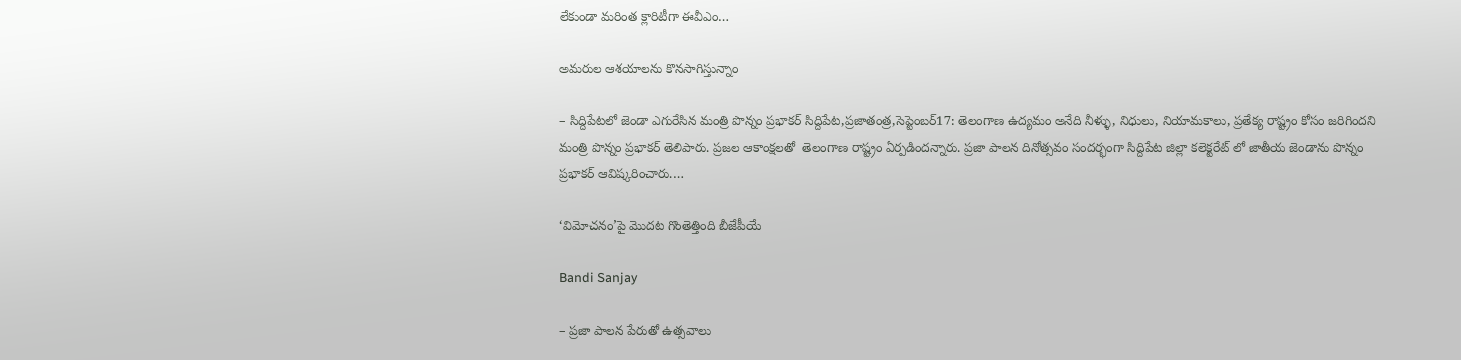లేకుండా మరింత క్లారిటీగా ఈవీఎం…

అమరుల ఆశయాలను కొనసాగిస్తున్నాం

– సిద్దిపేటలో జెండా ఎగురేసిన మంత్రి పొన్నం ప్రభాకర్‌ ‌సిద్దిపేట,ప్రజాతంత్ర,సెప్టెంబర్‌17: తెలంగాణ ఉద్యమం అనేది నీళ్ళు, నిధులు, నియామకాలు, ప్రతేక్య రాష్ట్రం కోసం జరిగిందని మంత్రి పొన్నం ప్రభాకర్‌ ‌తెలిపారు. ప్రజల ఆకాంక్షలతో  తెలంగాణ రాష్ట్రం ఏర్పడిందన్నారు. ప్రజా పాలన దినోత్సవం సందర్భంగా సిద్దిపేట జిల్లా కలెక్టరేట్‌ ‌లో జాతీయ జెండాను పొన్నం ప్రభాకర్‌ ఆవిష్కరించారు.…

‘విమోచనం’పై మొదట గొంతెత్తింది బీజేపీయే

Bandi Sanjay

– ప్రజా పాలన పేరుతో ఉత్సవాలు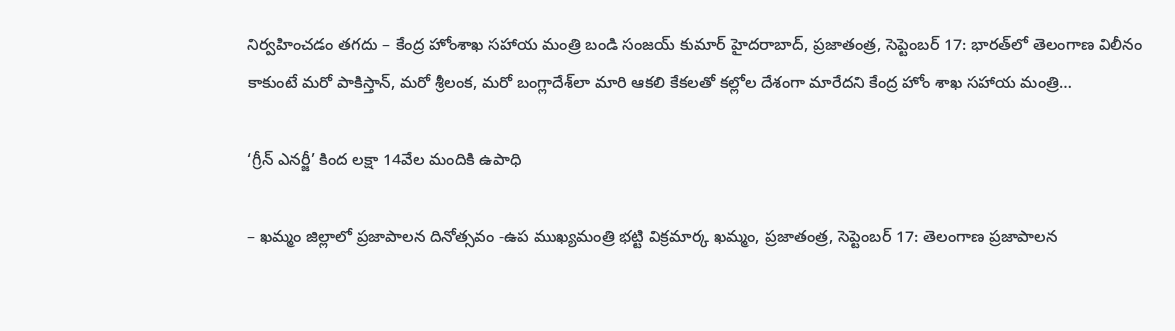నిర్వహించడం తగదు – కేంద్ర హోంశాఖ సహాయ మంత్రి బండి సంజయ్‌ కుమార్‌ హైదరాబాద్‌, ప్రజాతంత్ర, సెప్టెంబర్‌ 17: భారత్‌లో తెలంగాణ విలీనం కాకుంటే మరో పాకిస్తాన్‌, మరో శ్రీలంక, మరో బంగ్లాదేశ్‌లా మారి ఆకలి కేకలతో కల్లోల దేశంగా మారేదని కేంద్ర హోం శాఖ సహాయ మంత్రి…

‘గ్రీన్‌ ఎనర్జీ’ కింద లక్షా 14వేల మందికి ఉపాధి

– ఖమ్మం జిల్లాలో ప్రజాపాలన దినోత్సవం -ఉప ముఖ్యమంత్రి భట్టి విక్రమార్క ఖమ్మం, ప్రజాతంత్ర, సెప్టెంబర్‌ 17: తెలంగాణ ప్రజాపాలన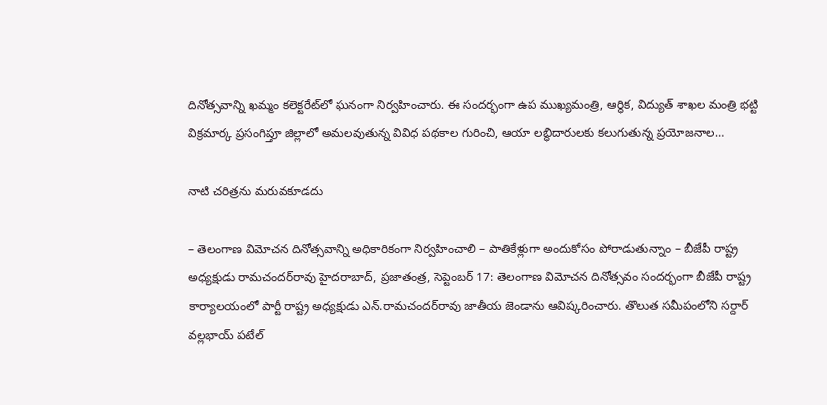దినోత్సవాన్ని ఖమ్మం కలెక్టరేట్‌లో ఘనంగా నిర్వహించారు. ఈ సందర్భంగా ఉప ముఖ్యమంత్రి, ఆర్థిక, విద్యుత్‌ శాఖల మంత్రి భట్టి విక్రమార్క ప్రసంగిప్తూ జిల్లాలో అమలవుతున్న వివిధ పథకాల గురించి, ఆయా లబ్ధిదారులకు కలుగుతున్న ప్రయోజనాల…

నాటి చరిత్రను మరువకూడదు

– తెలంగాణ విమోచన దినోత్సవాన్ని అధికారికంగా నిర్వహించాలి – పాతికేళ్లుగా అందుకోసం పోరాడుతున్నాం – బీజేపీ రాష్ట్ర అధ్యక్షుడు రామచందర్‌రావు హైదరాబాద్‌, ప్రజాతంత్ర, సెప్టెంబర్‌ 17: తెలంగాణ విమోచన దినోత్సవం సందర్భంగా బీజేపీ రాష్ట్ర కార్యాలయంలో పార్టీ రాష్ట్ర అధ్యక్షుడు ఎన్‌.రామచందర్‌రావు జాతీయ జెండాను ఆవిష్కరించారు. తొలుత స‌మీపంలోని స‌ర్దార్ వ‌ల్ల‌భాయ్ ప‌టేల్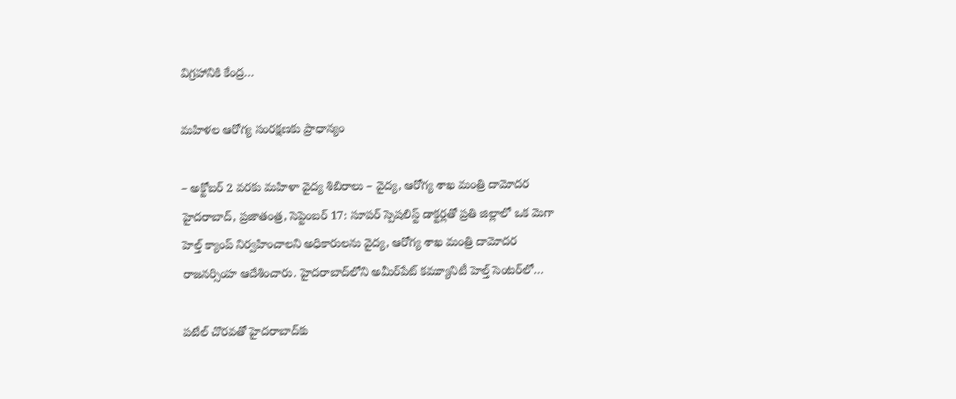విగ్ర‌హానికి కేంద్ర…

మహిళల ఆరోగ్య సంరక్షణకు ప్రాధాన్యం

– అక్టోబర్‌ 2 వరకు మహిళా వైద్య శిబిరాలు – వైద్య, ఆరోగ్య శాఖ మంత్రి దామోదర హైదరాబాద్‌, ప్రజాతంత్ర, సెప్టెంబర్‌ 17: సూపర్‌ స్పెషలిస్ట్‌ డాక్టర్లతో ప్రతి జిల్లాలో ఒక మెగా హెల్త్‌ క్యాంప్‌ నిర్వహించాలని అధికారులను వైద్య, ఆరోగ్య శాఖ మంత్రి దామోదర రాజనర్సింహ ఆదేశించారు. హైదరాబాద్‌లోని అమీర్‌పేట్‌ కమ్యూనిటీ హెల్త్‌ సెంటర్‌లో…

పటేల్‌ ‌చొరవతో హైదరాబాద్‌కు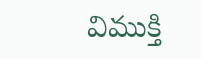విముక్తి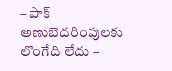– పాక్‌ అణుబెదరింపులకు లొంగేది లేదు –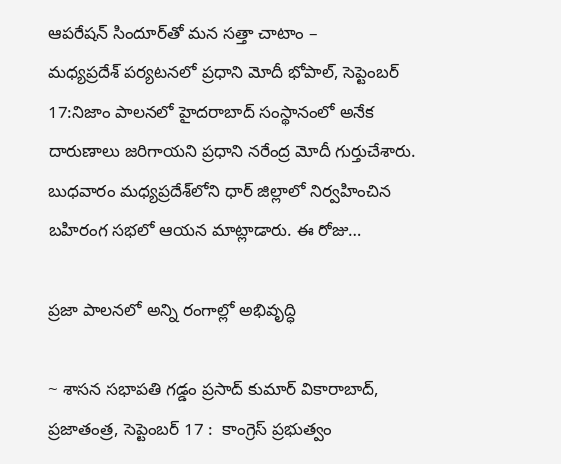ఆపరేషన్‌ ‌సిందూర్‌తో మన సత్తా చాటాం – మధ్యప్రదేశ్‌ ‌పర్యటనలో ప్రధాని మోదీ భోపాల్‌, సెప్టెంబర్‌ 17:నిజాం పాలనలో హైదరాబాద్‌ ‌సంస్థానంలో అనేక దారుణాలు జరిగాయని ప్రధాని నరేంద్ర మోదీ గుర్తుచేశారు. బుధవారం మధ్యప్రదేశ్‌లోని ధార్‌ ‌జిల్లాలో నిర్వహించిన బహిరంగ సభలో ఆయన మాట్లాడారు. ఈ రోజు…

ప్రజా పాలనలో అన్ని రంగాల్లో అభివృద్ధి

~ శాసన సభాపతి గడ్డం ప్రసాద్ కుమార్ వికారాబాద్, ప్రజాతంత్ర, సెప్టెంబర్ 17 :  కాంగ్రెస్ ప్ర‌భుత్వం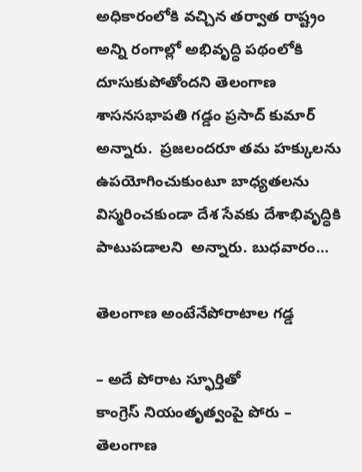అధికారంలోకి వ‌చ్చిన త‌ర్వాత రాష్ట్రం అన్ని రంగాల్లో అభివృద్ధి ప‌థంలోకి దూసుకుపోతోంద‌ని తెలంగాణ శాసనసభాపతి గడ్డం ప్రసాద్ కుమార్ అన్నారు.  ప్రజలందరూ తమ హక్కులను ఉపయోగించుకుంటూ బాధ్యతలను విస్మరించకుండా దేశ సేవకు దేశాభివృద్ధికి పాటుపడాలని  అన్నారు. బుధవారం…

తెలంగాణ అంటేనేపోరాటాల గడ్డ

– అదే పోరాట స్ఫూర్తితో కాంగ్రెస్‌ ‌నియంతృత్వంపై పోరు – తెలంగాణ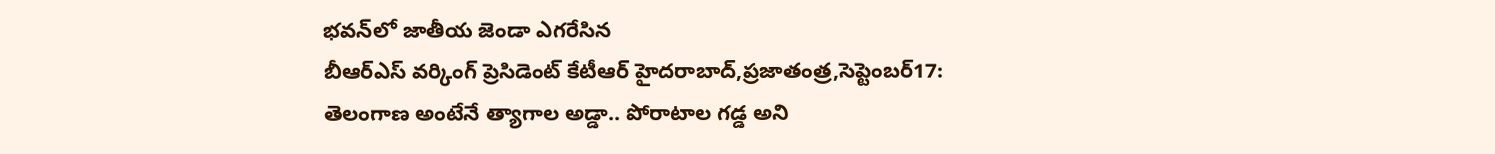భవన్‌లో జాతీయ జెండా ఎగరేసిన బీఆర్‌ఎస్‌ ‌వర్కింగ్‌ ‌ప్రెసిడెంట్‌ ‌కేటీఆర్‌ ‌హైదరాబాద్‌,ప్రజాతంత్ర,సెప్టెంబర్‌17: తెలంగాణ అంటేనే త్యాగాల అడ్డా.. పోరాటాల గడ్డ అని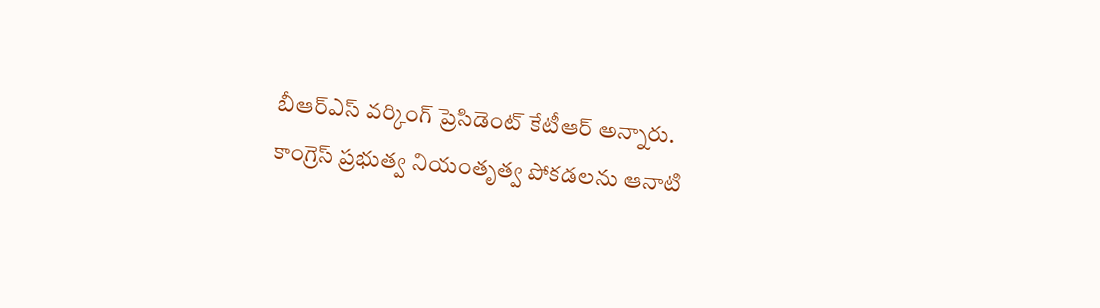బీఆర్‌ఎస్‌ ‌వర్కింగ్‌ ‌ప్రెసిడెంట్‌ ‌కేటీఆర్‌ అన్నారు. కాంగ్రెస్‌ ‌ప్రభుత్వ నియంతృత్వ పోకడలను ఆనాటి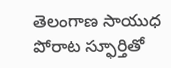తెలంగాణ సాయుధ పోరాట స్ఫూర్తితో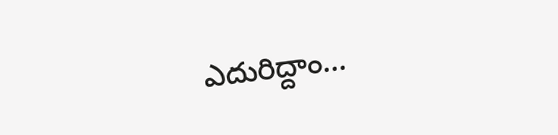ఎదురిద్దాం…